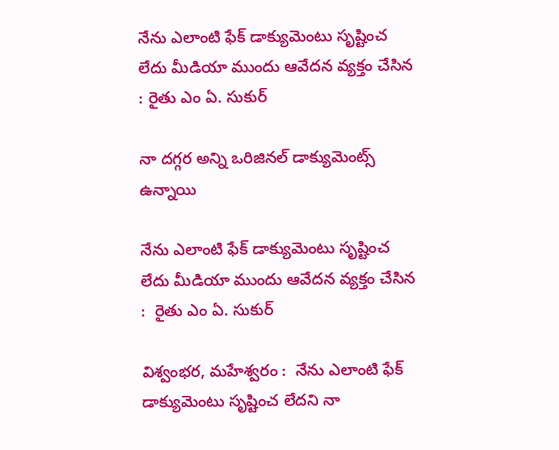నేను ఎలాంటి ఫేక్ డాక్యుమెంటు సృష్టించ లేదు మీడియా ముందు ఆవేదన వ్యక్తం చేసిన : రైతు ఎం ఏ. సుకుర్

నా దగ్గర అన్ని ఒరిజినల్ డాక్యుమెంట్స్ ఉన్నాయి

నేను ఎలాంటి ఫేక్ డాక్యుమెంటు సృష్టించ లేదు మీడియా ముందు ఆవేదన వ్యక్తం చేసిన :  రైతు ఎం ఏ. సుకుర్

విశ్వంభర, మహేశ్వరం :  నేను ఎలాంటి ఫేక్ డాక్యుమెంటు సృష్టించ లేదని నా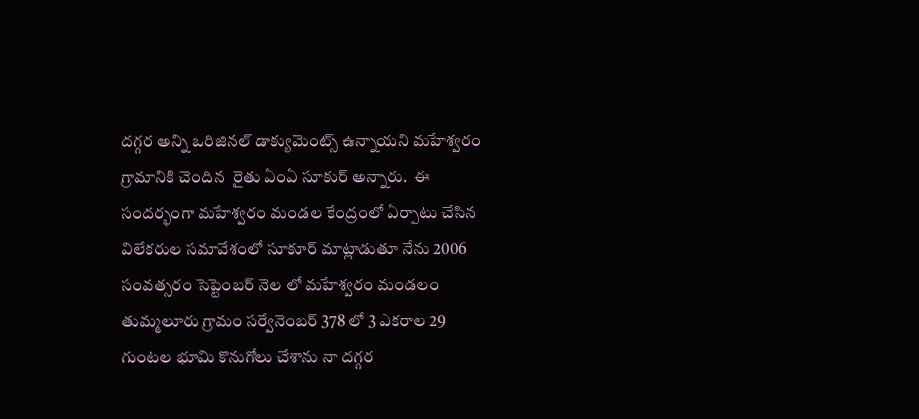దగ్గర అన్ని ఒరిజినల్ డాక్యుమెంట్స్ ఉన్నాయని మహేశ్వరం గ్రామానికి చెందిన  రైతు ఏంఏ సూకుర్ అన్నారు.  ఈ సందర్భంగా మహేశ్వరం మండల కేంద్రంలో ఏర్పాటు చేసిన విలేకరుల సమావేశంలో సూకూర్ మాట్లాడుతూ నేను 2006 సంవత్సరం సెప్టెంబర్ నెల లో మహేశ్వరం మండలం తుమ్మలూరు గ్రామం సర్వేనెంబర్ 378 లో 3 ఎకరాల 29 గుంటల భూమి కొనుగోలు చేశాను నా దగ్గర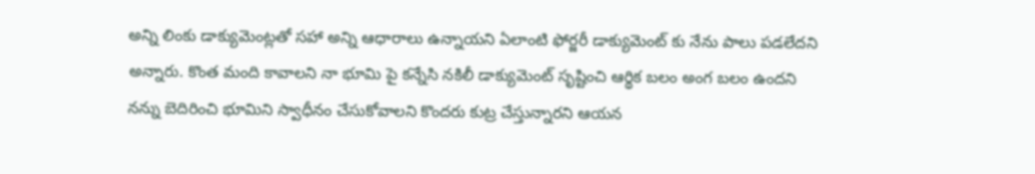అన్ని లింకు డాక్యుమెంట్లతో సహా అన్ని ఆధారాలు ఉన్నాయని ఏలాంటి ఫోర్జరీ డాక్యుమెంట్ కు నేను పాలు పడలేదని అన్నారు. కొంత మంది కావాలని నా భూమి పై కన్నేసి నకిలీ డాక్యుమెంట్ సృష్టించి ఆర్థిక బలం అంగ బలం ఉందని  నన్ను బెదిరించి భూమిని స్వాధీనం చేసుకోవాలని కొందరు కుట్ర చేస్తున్నారని ఆయన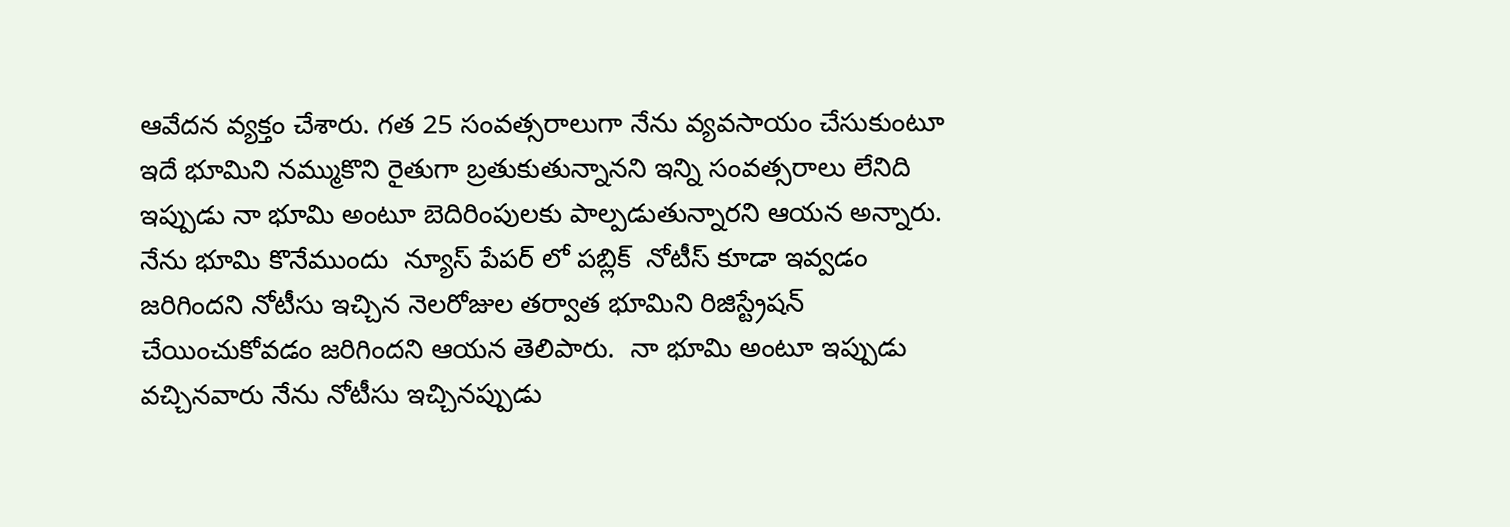ఆవేదన వ్యక్తం చేశారు. గత 25 సంవత్సరాలుగా నేను వ్యవసాయం చేసుకుంటూ ఇదే భూమిని నమ్ముకొని రైతుగా బ్రతుకుతున్నానని ఇన్ని సంవత్సరాలు లేనిది ఇప్పుడు నా భూమి అంటూ బెదిరింపులకు పాల్పడుతున్నారని ఆయన అన్నారు. నేను భూమి కొనేముందు  న్యూస్ పేపర్ లో పబ్లిక్  నోటీస్ కూడా ఇవ్వడం జరిగిందని నోటీసు ఇచ్చిన నెలరోజుల తర్వాత భూమిని రిజిస్ట్రేషన్ చేయించుకోవడం జరిగిందని ఆయన తెలిపారు.  నా భూమి అంటూ ఇప్పుడు వచ్చినవారు నేను నోటీసు ఇచ్చినప్పుడు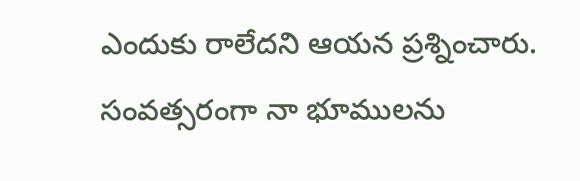ఎందుకు రాలేదని ఆయన ప్రశ్నించారు.  సంవత్సరంగా నా భూములను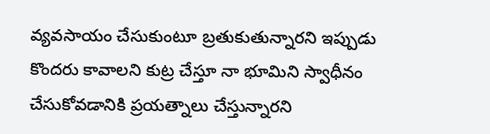వ్యవసాయం చేసుకుంటూ బ్రతుకుతున్నారని ఇప్పుడు కొందరు కావాలని కుట్ర చేస్తూ నా భూమిని స్వాధీనం చేసుకోవడానికి ప్రయత్నాలు చేస్తున్నారని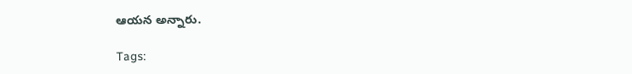ఆయన అన్నారు.

Tags: